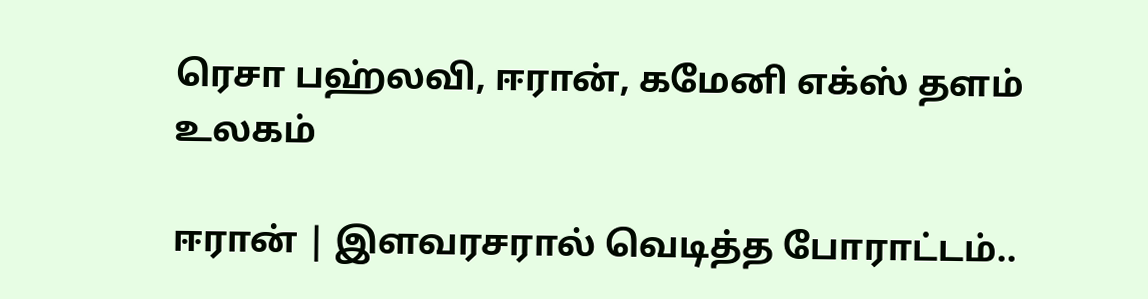ரெசா பஹ்லவி, ஈரான், கமேனி எக்ஸ் தளம்
உலகம்

ஈரான் | இளவரசரால் வெடித்த போராட்டம்..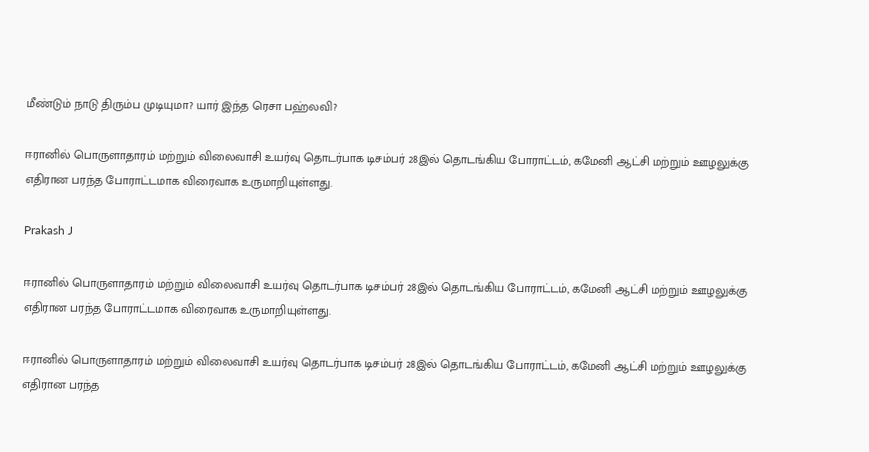மீண்டும் நாடு திரும்ப முடியுமா? யார் இந்த ரெசா பஹ்லவி?

ஈரானில் பொருளாதாரம் மற்றும் விலைவாசி உயர்வு தொடர்பாக டிசம்பர் 28இல் தொடங்கிய போராட்டம், கமேனி ஆட்சி மற்றும் ஊழலுக்கு எதிரான பரந்த போராட்டமாக விரைவாக உருமாறியுள்ளது.

Prakash J

ஈரானில் பொருளாதாரம் மற்றும் விலைவாசி உயர்வு தொடர்பாக டிசம்பர் 28இல் தொடங்கிய போராட்டம், கமேனி ஆட்சி மற்றும் ஊழலுக்கு எதிரான பரந்த போராட்டமாக விரைவாக உருமாறியுள்ளது.

ஈரானில் பொருளாதாரம் மற்றும் விலைவாசி உயர்வு தொடர்பாக டிசம்பர் 28இல் தொடங்கிய போராட்டம், கமேனி ஆட்சி மற்றும் ஊழலுக்கு எதிரான பரந்த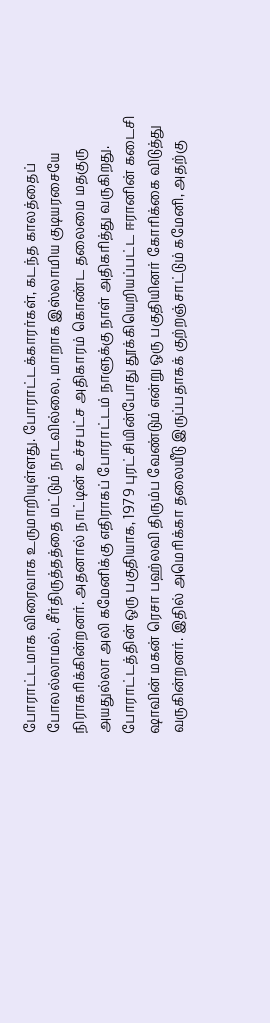போராட்டமாக விரைவாக உருமாறியுள்ளது. போராட்டக்காரர்கள், கடந்த காலத்தைப் போலல்லாமல், சீர்திருத்தத்தை மட்டும் நாடவில்லை, மாறாக இஸ்லாமிய குடியரசையே நிராகரிக்கின்றனர். அதனால் நாட்டின் உச்சபட்ச அதிகாரம் கொண்ட தலைமை மதகுரு அயதுல்லா அலி கமேனிக்கு எதிராகப் போராட்டம் நாளுக்கு நாள் அதிகரித்து வருகிறது. போராட்டத்தின் ஒரு பகுதியாக, 1979 புரட்சியின்போது தூக்கியெறியப்பட்ட ஈரானின் கடைசி ஷாவின் மகன் ரெசா பஹ்லவி திரும்ப வேண்டும் என்று ஒரு பகுதியினர் கோரிக்கை விடுத்து வருகின்றனர். இதில் அமெரிக்கா தலையீடு இருப்பதாகக் குற்றஞ்சாட்டும் கமேனி, அதற்கு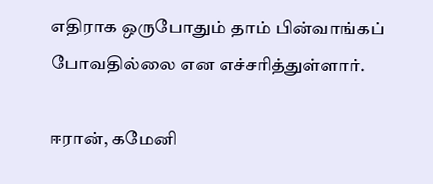எதிராக ஒருபோதும் தாம் பின்வாங்கப் போவதில்லை என எச்சரித்துள்ளார்.

ஈரான், கமேனி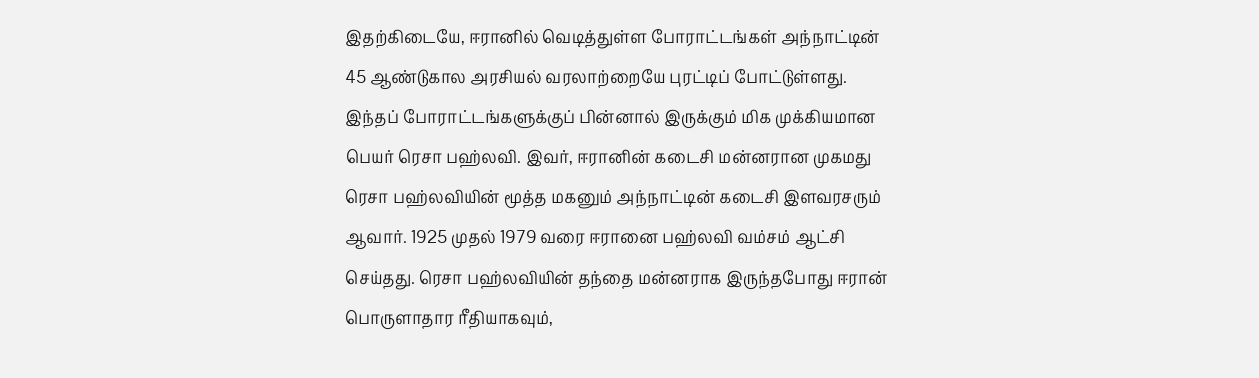இதற்கிடையே, ஈரானில் வெடித்துள்ள போராட்டங்கள் அந்நாட்டின் 45 ஆண்டுகால அரசியல் வரலாற்றையே புரட்டிப் போட்டுள்ளது. இந்தப் போராட்டங்களுக்குப் பின்னால் இருக்கும் மிக முக்கியமான பெயர் ரெசா பஹ்லவி. இவர், ஈரானின் கடைசி மன்னரான முகமது ரெசா பஹ்லவியின் மூத்த மகனும் அந்நாட்டின் கடைசி இளவரசரும் ஆவார். 1925 முதல் 1979 வரை ஈரானை பஹ்லவி வம்சம் ஆட்சி செய்தது. ரெசா பஹ்லவியின் தந்தை மன்னராக இருந்தபோது ஈரான் பொருளாதார ரீதியாகவும்,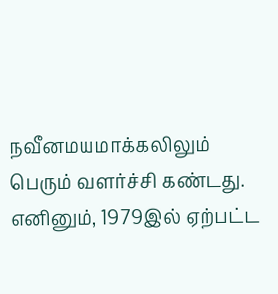நவீனமயமாக்கலிலும் பெரும் வளர்ச்சி கண்டது. எனினும், 1979இல் ஏற்பட்ட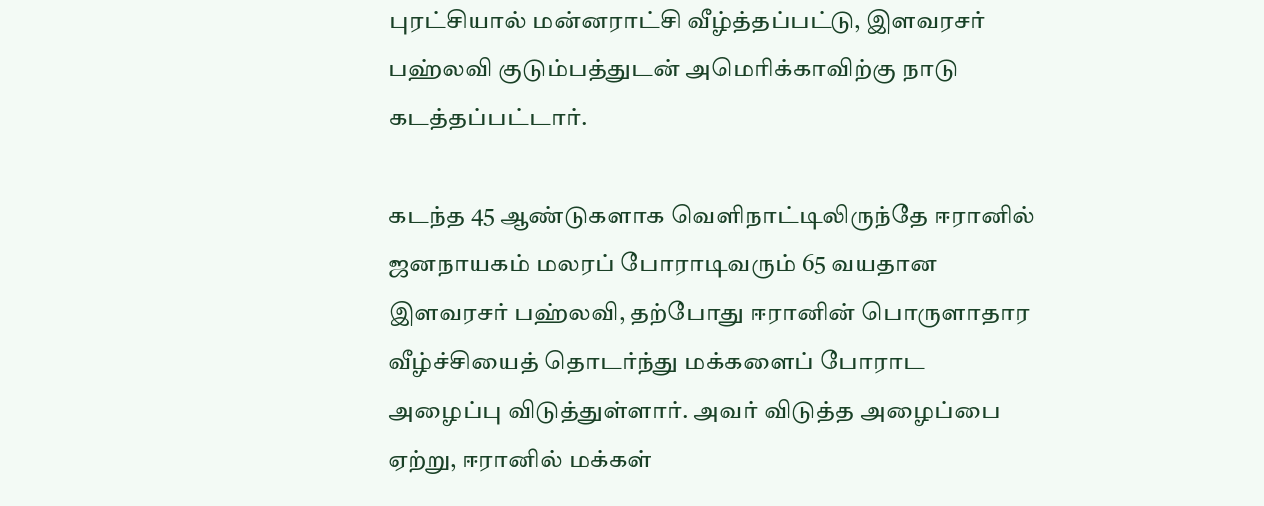புரட்சியால் மன்னராட்சி வீழ்த்தப்பட்டு, இளவரசர் பஹ்லவி குடும்பத்துடன் அமெரிக்காவிற்கு நாடு கடத்தப்பட்டார்.

கடந்த 45 ஆண்டுகளாக வெளிநாட்டிலிருந்தே ஈரானில் ஜனநாயகம் மலரப் போராடிவரும் 65 வயதான இளவரசர் பஹ்லவி, தற்போது ஈரானின் பொருளாதார வீழ்ச்சியைத் தொடர்ந்து மக்களைப் போராட அழைப்பு விடுத்துள்ளார். அவர் விடுத்த அழைப்பை ஏற்று, ஈரானில் மக்கள்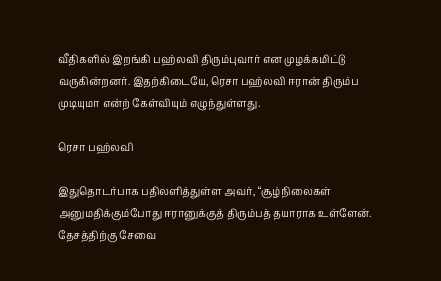வீதிகளில் இறங்கி பஹ்லவி திரும்புவார் என முழக்கமிட்டு வருகின்றனர். இதற்கிடையே, ரெசா பஹ்லவி ஈரான் திரும்ப முடியுமா என்ற் கேள்வியும் எழுந்துள்ளது.

ரெசா பஹ்லவி

இதுதொடர்பாக பதிலளித்துள்ள அவர், “சூழ்நிலைகள் அனுமதிக்கும்போது ஈரானுக்குத் திரும்பத் தயாராக உள்ளேன். தேசத்திற்கு சேவை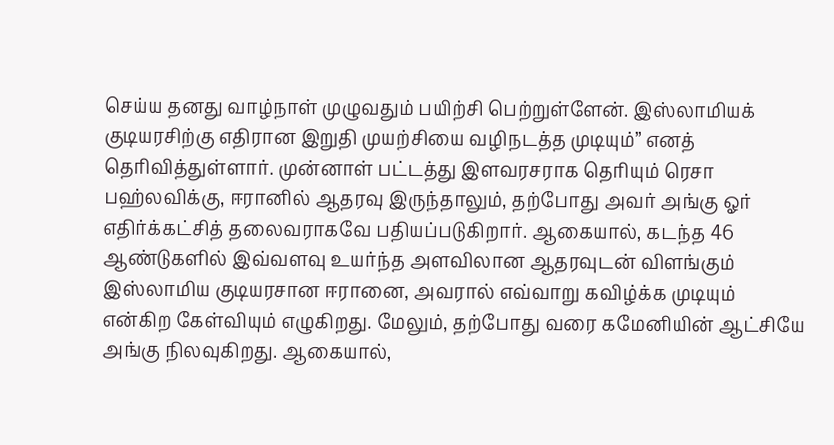செய்ய தனது வாழ்நாள் முழுவதும் பயிற்சி பெற்றுள்ளேன். இஸ்லாமியக் குடியரசிற்கு எதிரான இறுதி முயற்சியை வழிநடத்த முடியும்” எனத் தெரிவித்துள்ளார். முன்னாள் பட்டத்து இளவரசராக தெரியும் ரெசா பஹ்லவிக்கு, ஈரானில் ஆதரவு இருந்தாலும், தற்போது அவர் அங்கு ஓர் எதிர்க்கட்சித் தலைவராகவே பதியப்படுகிறார். ஆகையால், கடந்த 46 ஆண்டுகளில் இவ்வளவு உயர்ந்த அளவிலான ஆதரவுடன் விளங்கும் இஸ்லாமிய குடியரசான ஈரானை, அவரால் எவ்வாறு கவிழ்க்க முடியும் என்கிற கேள்வியும் எழுகிறது. மேலும், தற்போது வரை கமேனியின் ஆட்சியே அங்கு நிலவுகிறது. ஆகையால்,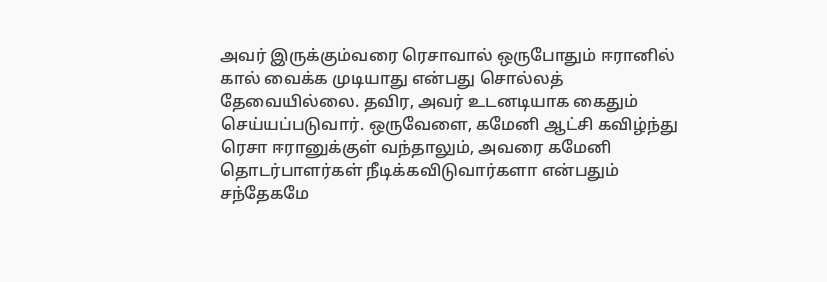அவர் இருக்கும்வரை ரெசாவால் ஒருபோதும் ஈரானில் கால் வைக்க முடியாது என்பது சொல்லத் தேவையில்லை. தவிர, அவர் உடனடியாக கைதும் செய்யப்படுவார். ஒருவேளை, கமேனி ஆட்சி கவிழ்ந்து ரெசா ஈரானுக்குள் வந்தாலும், அவரை கமேனி தொடர்பாளர்கள் நீடிக்கவிடுவார்களா என்பதும் சந்தேகமே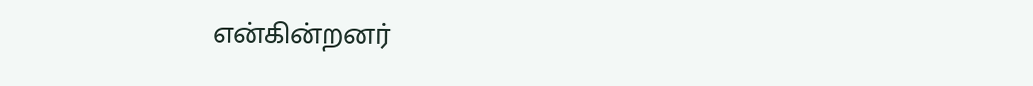என்கின்றனர்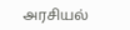அரசியல்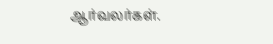ஆர்வலர்கள்.